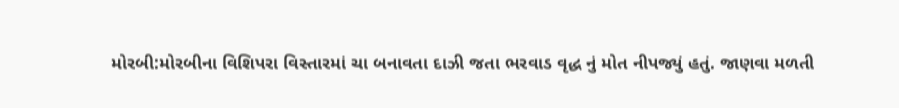મોરબી:મોરબીના વિશિપરા વિસ્તારમાં ચા બનાવતા દાઝી જતા ભરવાડ વૃદ્ધ નું મોત નીપજ્યું હતું. જાણવા મળતી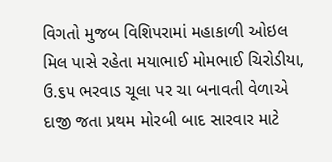વિગતો મુજબ વિશિપરામાં મહાકાળી ઓઇલ મિલ પાસે રહેતા મયાભાઈ મોમભાઈ ચિરોડીયા, ઉ.૬૫ ભરવાડ ચૂલા પર ચા બનાવતી વેળાએ દાજી જતા પ્રથમ મોરબી બાદ સારવાર માટે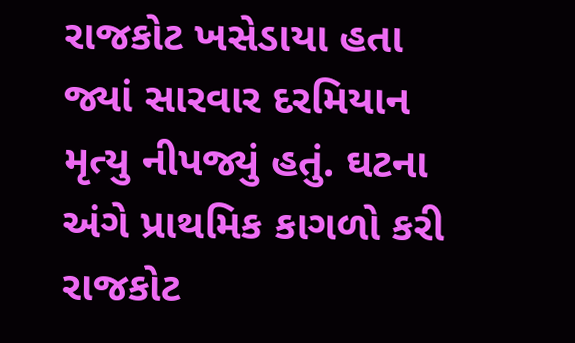રાજકોટ ખસેડાયા હતા જ્યાં સારવાર દરમિયાન મૃત્યુ નીપજ્યું હતું. ઘટના અંગે પ્રાથમિક કાગળો કરી રાજકોટ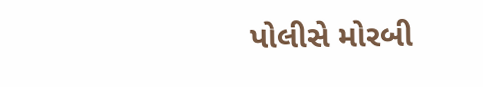પોલીસે મોરબી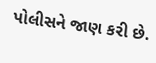પોલીસને જાણ કરી છે.